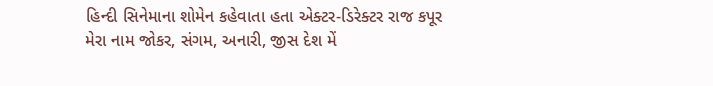હિન્દી સિનેમાના શોમેન કહેવાતા હતા એક્ટર-ડિરેક્ટર રાજ કપૂર
મેરા નામ જોકર, સંગમ, અનારી, જીસ દેશ મેં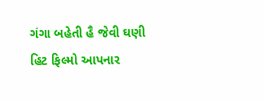ગંગા બહેતી હૈ જેવી ઘણી હિટ ફિલ્મો આપનાર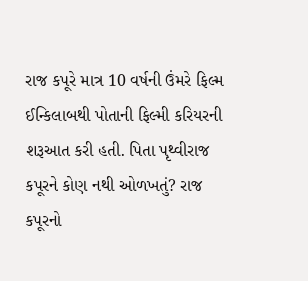રાજ કપૂરે માત્ર 10 વર્ષની ઉંમરે ફિલ્મ ઈન્કિલાબથી પોતાની ફિલ્મી કરિયરની શરૂઆત કરી હતી. પિતા પૃથ્વીરાજ કપૂરને કોણ નથી ઓળખતું? રાજ કપૂરનો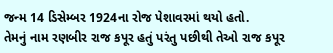જન્મ 14 ડિસેમ્બર 1924ના રોજ પેશાવરમાં થયો હતો.
તેમનું નામ રણબીર રાજ કપૂર હતું પરંતુ પછીથી તેઓ રાજ કપૂર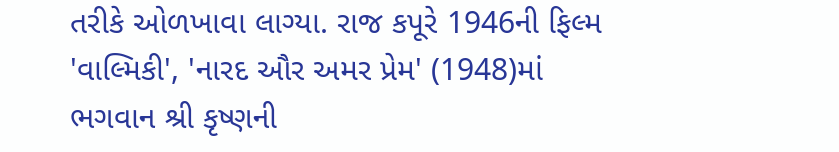તરીકે ઓળખાવા લાગ્યા. રાજ કપૂરે 1946ની ફિલ્મ 'વાલ્મિકી', 'નારદ ઔર અમર પ્રેમ' (1948)માં ભગવાન શ્રી કૃષ્ણની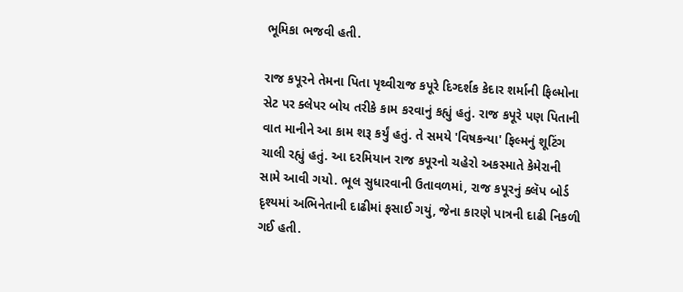ભૂમિકા ભજવી હતી.

રાજ કપૂરને તેમના પિતા પૃથ્વીરાજ કપૂરે દિગ્દર્શક કેદાર શર્માની ફિલ્મોના સેટ પર ક્લેપર બોય તરીકે કામ કરવાનું કહ્યું હતું. રાજ કપૂરે પણ પિતાની વાત માનીને આ કામ શરૂ કર્યું હતું. તે સમયે 'વિષકન્યા' ફિલ્મનું શૂટિંગ ચાલી રહ્યું હતું. આ દરમિયાન રાજ કપૂરનો ચહેરો અકસ્માતે કેમેરાની સામે આવી ગયો. ભૂલ સુધારવાની ઉતાવળમાં, રાજ કપૂરનું ક્લૅપ બોર્ડ દૃશ્યમાં અભિનેતાની દાઢીમાં ફસાઈ ગયું, જેના કારણે પાત્રની દાઢી નિકળી ગઈ હતી.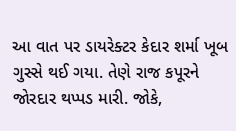આ વાત પર ડાયરેક્ટર કેદાર શર્મા ખૂબ ગુસ્સે થઈ ગયા. તેણે રાજ કપૂરને જોરદાર થપ્પડ મારી. જોકે,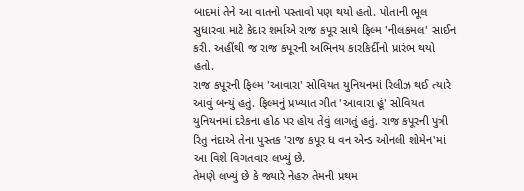બાદમાં તેને આ વાતનો પસ્તાવો પણ થયો હતો. પોતાની ભૂલ સુધારવા માટે કેદાર શર્માએ રાજ કપૂર સાથે ફિલ્મ 'નીલકમલ' સાઈન કરી. અહીંથી જ રાજ કપૂરની અભિનય કારકિર્દીનો પ્રારંભ થયો હતો.
રાજ કપૂરની ફિલ્મ 'આવારા' સોવિયત યુનિયનમાં રિલીઝ થઈ ત્યારે આવું બન્યું હતું. ફિલ્મનું પ્રખ્યાત ગીત 'આવારા હૂં' સોવિયત યુનિયનમાં દરેકના હોઠ પર હોય તેવું લાગતું હતું. રાજ કપૂરની પુત્રી રિતુ નંદાએ તેના પુસ્તક 'રાજ કપૂર ધ વન એન્ડ ઓનલી શોમેન'માં આ વિશે વિગતવાર લખ્યું છે.
તેમણે લખ્યું છે કે જ્યારે નેહરુ તેમની પ્રથમ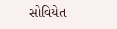સોવિયેત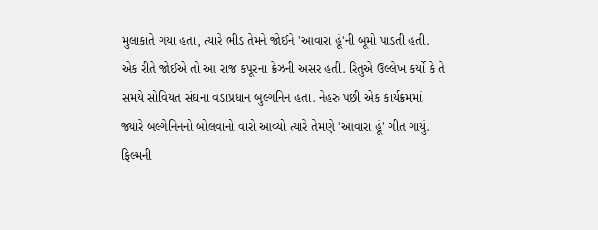મુલાકાતે ગયા હતા, ત્યારે ભીડ તેમને જોઈને 'આવારા હૂં'ની બૂમો પાડતી હતી. એક રીતે જોઈએ તો આ રાજ કપૂરના ક્રેઝની અસર હતી. રિતુએ ઉલ્લેખ કર્યો કે તે સમયે સોવિયત સંઘના વડાપ્રધાન બુલ્ગનિન હતા. નેહરુ પછી એક કાર્યક્રમમાં જ્યારે બલ્ગેનિનનો બોલવાનો વારો આવ્યો ત્યારે તેમણે 'આવારા હૂં' ગીત ગાયું.
ફિલ્મની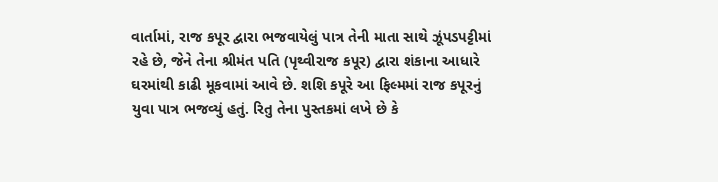વાર્તામાં, રાજ કપૂર દ્વારા ભજવાયેલું પાત્ર તેની માતા સાથે ઝૂંપડપટ્ટીમાં રહે છે, જેને તેના શ્રીમંત પતિ (પૃથ્વીરાજ કપૂર) દ્વારા શંકાના આધારે ઘરમાંથી કાઢી મૂકવામાં આવે છે. શશિ કપૂરે આ ફિલ્મમાં રાજ કપૂરનું યુવા પાત્ર ભજવ્યું હતું. રિતુ તેના પુસ્તકમાં લખે છે કે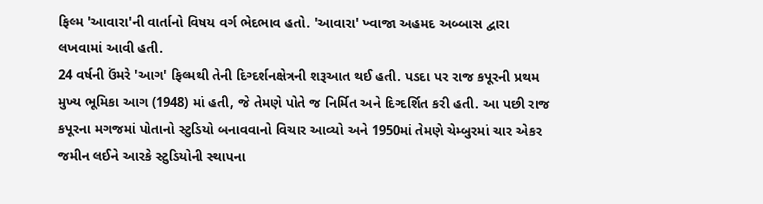ફિલ્મ 'આવારા'ની વાર્તાનો વિષય વર્ગ ભેદભાવ હતો. 'આવારા' ખ્વાજા અહમદ અબ્બાસ દ્વારા લખવામાં આવી હતી.
24 વર્ષની ઉંમરે 'આગ' ફિલ્મથી તેની દિગ્દર્શનક્ષેત્રની શરૂઆત થઈ હતી. પડદા પર રાજ કપૂરની પ્રથમ મુખ્ય ભૂમિકા આગ (1948) માં હતી, જે તેમણે પોતે જ નિર્મિત અને દિગ્દર્શિત કરી હતી. આ પછી રાજ કપૂરના મગજમાં પોતાનો સ્ટુડિયો બનાવવાનો વિચાર આવ્યો અને 1950માં તેમણે ચેમ્બુરમાં ચાર એકર જમીન લઈને આરકે સ્ટુડિયોની સ્થાપના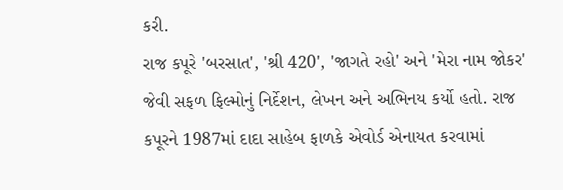કરી.
રાજ કપૂરે 'બરસાત', 'શ્રી 420', 'જાગતે રહો' અને 'મેરા નામ જોકર' જેવી સફળ ફિલ્મોનું નિર્દેશન, લેખન અને અભિનય કર્યો હતો. રાજ કપૂરને 1987માં દાદા સાહેબ ફાળકે એવોર્ડ એનાયત કરવામાં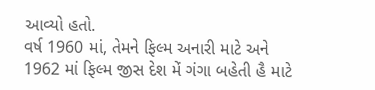આવ્યો હતો.
વર્ષ 1960 માં, તેમને ફિલ્મ અનારી માટે અને 1962 માં ફિલ્મ જીસ દેશ મેં ગંગા બહેતી હૈ માટે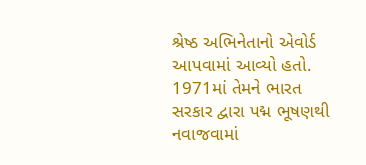શ્રેષ્ઠ અભિનેતાનો એવોર્ડ આપવામાં આવ્યો હતો. 1971માં તેમને ભારત સરકાર દ્વારા પદ્મ ભૂષણથી નવાજવામાં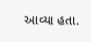આવ્યા હતા.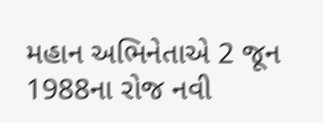મહાન અભિનેતાએ 2 જૂન 1988ના રોજ નવી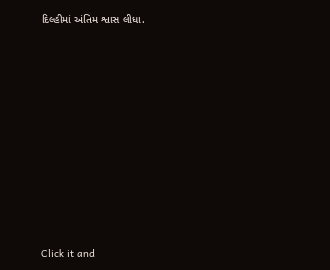દિલ્હીમાં અંતિમ શ્વાસ લીધા.












Click it and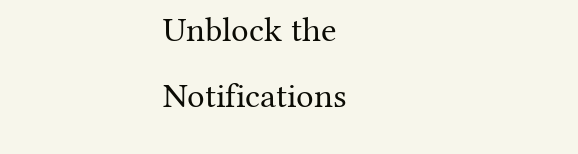Unblock the Notifications